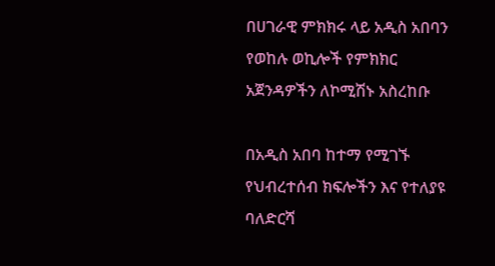በሀገራዊ ምክክሩ ላይ አዲስ አበባን የወከሉ ወኪሎች የምክክር አጀንዳዎችን ለኮሚሽኑ አስረከቡ

በአዲስ አበባ ከተማ የሚገኙ የህብረተሰብ ክፍሎችን እና የተለያዩ ባለድርሻ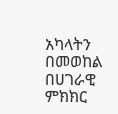አካላትን በመወከል በሀገራዊ ምክክር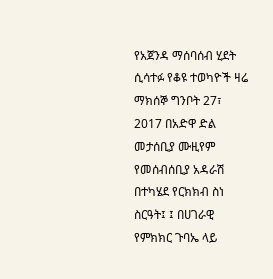የአጀንዳ ማሰባሰብ ሂደት ሲሳተፉ የቆዩ ተወካዮች ዛሬ ማክሰኞ ግንቦት 27፣ 2017 በአድዋ ድል መታሰቢያ ሙዚየም የመሰብሰቢያ አዳራሽ በተካሄደ የርክክብ ስነ ስርዓት፤ ፤ በሀገራዊ የምክክር ጉባኤ ላይ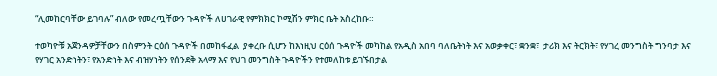“ሊመከርባቸው ይገባሉ” ብለው የመረጧቸውን ጉዳዮች ለሀገራዊ የምክክር ኮሚሽን ምክር ቤት አስረከቡ።

ተወካዮቹ አጀንዳዎቻቸውን በስምንት ርዕሰ ጉዳዮች በመከፋፈል  ያቀረቡ ሲሆን ከእነዚህ ርዕሰ ጉዳዮች መካከል የአዲስ አበባ ባለቤትነት እና አወቃቀር፣ ቋንቋ፣  ታሪክ እና ትርክት፣ የሃገረ መንግስት ግንባታ እና የሃገር አንድነትን፣ የአንድነት እና ብዝሃነትን የሰንደቅ አላማ እና የህገ መንግስት ጉዳዮችን የተመለከቱ ይገኙበታል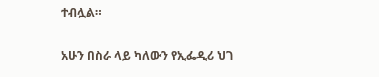ተብሏል።

አሁን በስራ ላይ ካለውን የኢፌዲሪ ህገ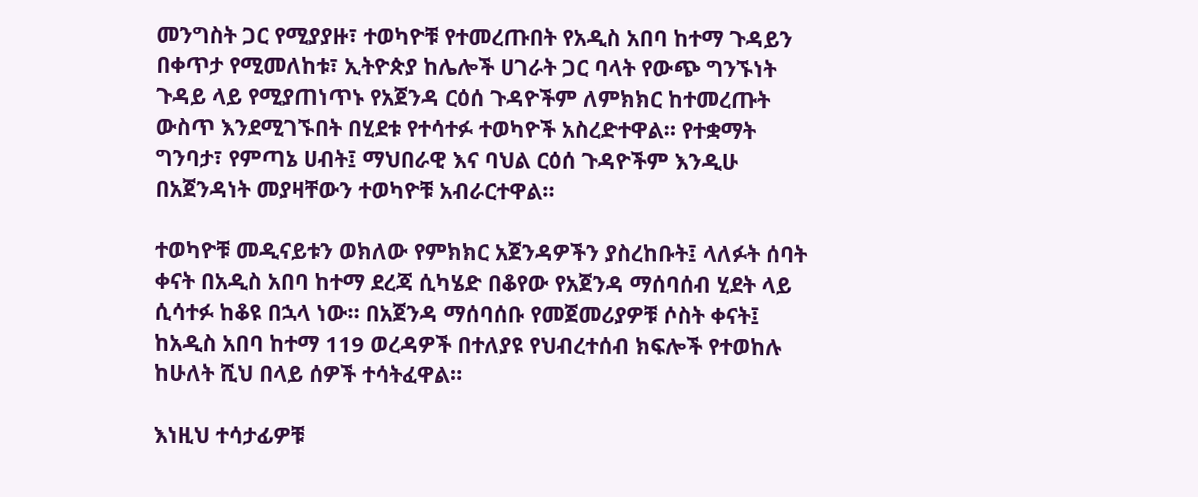መንግስት ጋር የሚያያዙ፣ ተወካዮቹ የተመረጡበት የአዲስ አበባ ከተማ ጉዳይን በቀጥታ የሚመለከቱ፣ ኢትዮጵያ ከሌሎች ሀገራት ጋር ባላት የውጭ ግንኙነት ጉዳይ ላይ የሚያጠነጥኑ የአጀንዳ ርዕሰ ጉዳዮችም ለምክክር ከተመረጡት ውስጥ እንደሚገኙበት በሂደቱ የተሳተፉ ተወካዮች አስረድተዋል። የተቋማት ግንባታ፣ የምጣኔ ሀብት፤ ማህበራዊ እና ባህል ርዕሰ ጉዳዮችም እንዲሁ በአጀንዳነት መያዛቸውን ተወካዮቹ አብራርተዋል።

ተወካዮቹ መዲናይቱን ወክለው የምክክር አጀንዳዎችን ያስረከቡት፤ ላለፉት ሰባት ቀናት በአዲስ አበባ ከተማ ደረጃ ሲካሄድ በቆየው የአጀንዳ ማሰባሰብ ሂደት ላይ ሲሳተፉ ከቆዩ በኋላ ነው። በአጀንዳ ማሰባሰቡ የመጀመሪያዎቹ ሶስት ቀናት፤ ከአዲስ አበባ ከተማ 119 ወረዳዎች በተለያዩ የህብረተሰብ ክፍሎች የተወከሉ ከሁለት ሺህ በላይ ሰዎች ተሳትፈዋል።

እነዚህ ተሳታፊዎቹ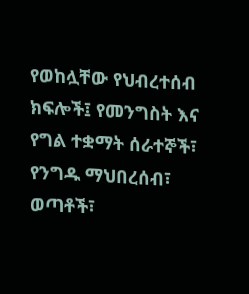የወከሏቸው የህብረተሰብ  ክፍሎች፤ የመንግስት እና የግል ተቋማት ሰራተኞች፣ የንግዱ ማህበረሰብ፣ ወጣቶች፣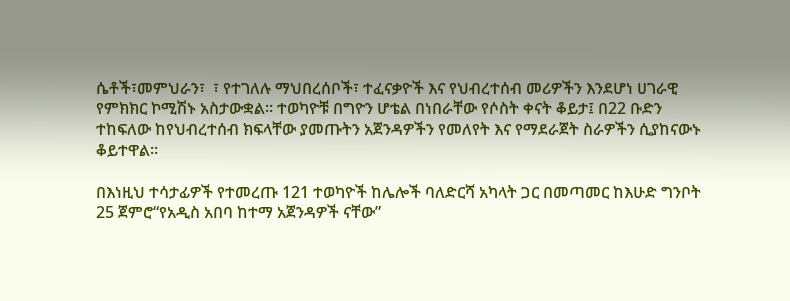ሴቶች፣መምህራን፣  ፣ የተገለሉ ማህበረሰቦች፣ ተፈናቃዮች እና የህብረተሰብ መሪዎችን እንደሆነ ሀገራዊ የምክክር ኮሚሽኑ አስታውቋል። ተወካዮቹ በግዮን ሆቴል በነበራቸው የሶስት ቀናት ቆይታ፤ በ22 ቡድን ተከፍለው ከየህብረተሰብ ክፍላቸው ያመጡትን አጀንዳዎችን የመለየት እና የማደራጀት ስራዎችን ሲያከናውኑ ቆይተዋል።

በእነዚህ ተሳታፊዎች የተመረጡ 121 ተወካዮች ከሌሎች ባለድርሻ አካላት ጋር በመጣመር ከእሁድ ግንቦት 25 ጀምሮ“የአዲስ አበባ ከተማ አጀንዳዎች ናቸው”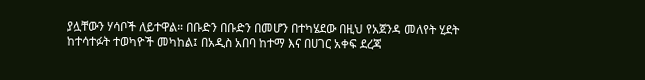ያሏቸውን ሃሳቦች ለይተዋል። በቡድን በቡድን በመሆን በተካሄደው በዚህ የአጀንዳ መለየት ሂደት ከተሳተፉት ተወካዮች መካከል፤ በአዲስ አበባ ከተማ እና በሀገር አቀፍ ደረጃ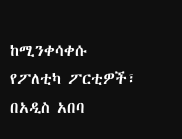ከሚንቀሳቀሱ የፖለቲካ ፖርቲዎች፣ በአዲስ አበባ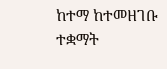ከተማ ከተመዘገቡ ተቋማት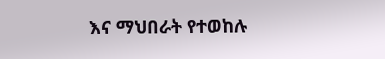እና ማህበራት የተወከሉ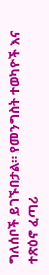ግለሰቦች ይገኙበታል። የመንግስት ተወካዮች እና ተጽዕኖ ፈጣሪ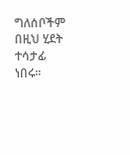ግለሰቦችም በዚህ ሂደት ተሳታፊ ነበሩ፡፡